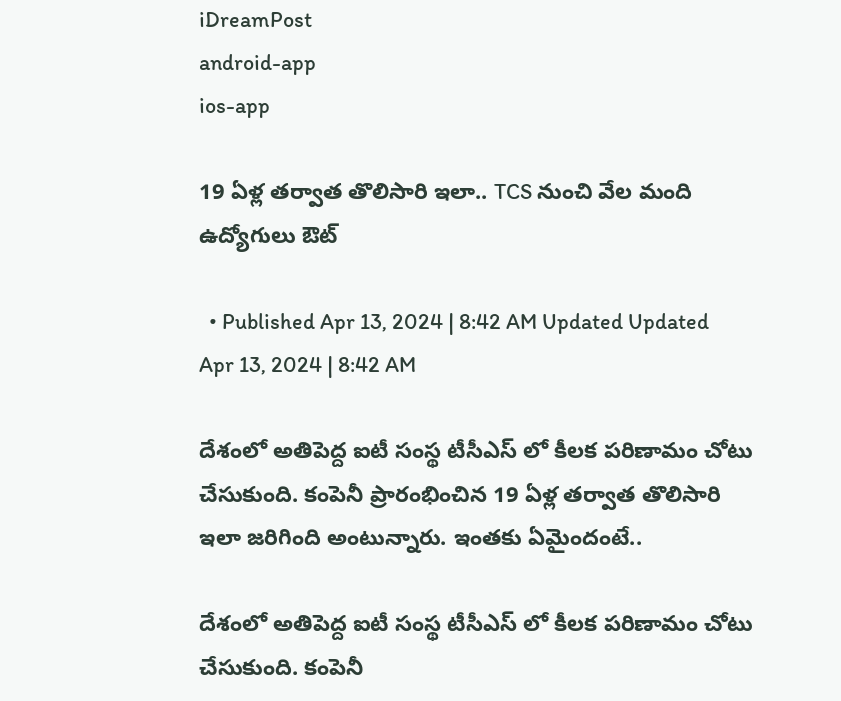iDreamPost
android-app
ios-app

19 ఏళ్ల తర్వాత తొలిసారి ఇలా.. TCS నుంచి వేల మంది ఉద్యోగులు ఔట్

  • Published Apr 13, 2024 | 8:42 AM Updated Updated Apr 13, 2024 | 8:42 AM

దేశంలో అతిపెద్ద ఐటీ సంస్థ టీసీఎస్ లో కీలక పరిణామం చోటు చేసుకుంది. కంపెనీ ప్రారంభించిన 19 ఏళ్ల తర్వాత తొలిసారి ఇలా జరిగింది అంటున్నారు. ఇంతకు ఏమైందంటే..

దేశంలో అతిపెద్ద ఐటీ సంస్థ టీసీఎస్ లో కీలక పరిణామం చోటు చేసుకుంది. కంపెనీ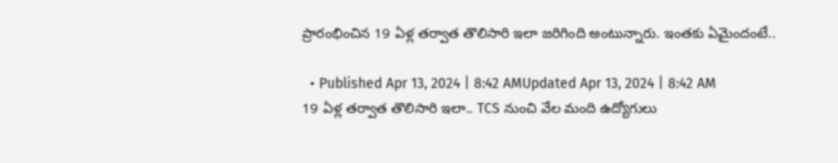ప్రారంభించిన 19 ఏళ్ల తర్వాత తొలిసారి ఇలా జరిగింది అంటున్నారు. ఇంతకు ఏమైందంటే..

  • Published Apr 13, 2024 | 8:42 AMUpdated Apr 13, 2024 | 8:42 AM
19 ఏళ్ల తర్వాత తొలిసారి ఇలా.. TCS నుంచి వేల మంది ఉద్యోగులు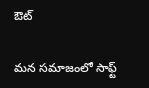ఔట్

మన సమాజంలో సాఫ్ట్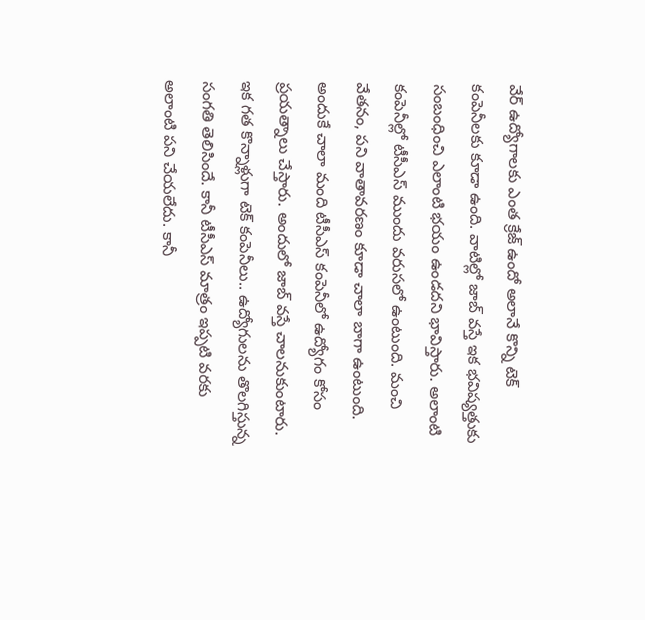వేర్ ఉద్యోగాలకు ఎంత క్రేజ్ ఉందో అలానే కొన్ని టెక్ కంపెనీలకు కూడా ఉంది. వాటిల్లో జాబ్ వస్తే ఇక భవిష్యత్తుకు సంబంధించి ఎలాంటి భయం ఉండదని భావిస్తారు. అలాంటి కంపెనీల్లో టీసీఎస్ ముందు వరుసలో ఉంటుంది. మంచి వేతనం, పని వాతావరణం కూడా చాలా బాగా ఉంటుంది. అందుకే చాలా మంది టీసీఎస్ కంపెనీలో ఉద్యోగం కోసం ప్రయత్నాలు చేస్తారు. అందులో జాబ్ వస్తే చాలనుకుంటారు. ఇక గత కొన్నాళ్లుగా టెక్ కంపెనీలు.. ఉద్యోగులను తొలగిస్తున్న సంగతి తెలిసిందే. కానీ టీసీఎస్ మాత్రం ఇప్పటి వరకు అలాంటి పని చేయలేదు. కానీ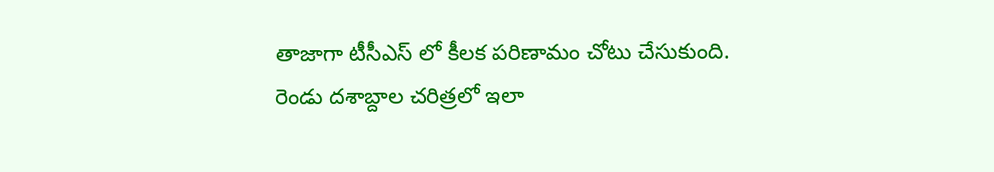తాజాగా టీసీఎస్ లో కీలక పరిణామం చోటు చేసుకుంది. రెండు దశాబ్దాల చరిత్రలో ఇలా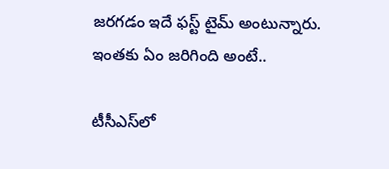జరగడం ఇదే ఫస్ట్ టైమ్ అంటున్నారు. ఇంతకు ఏం జరిగింది అంటే..

టీసీఎస్‌లో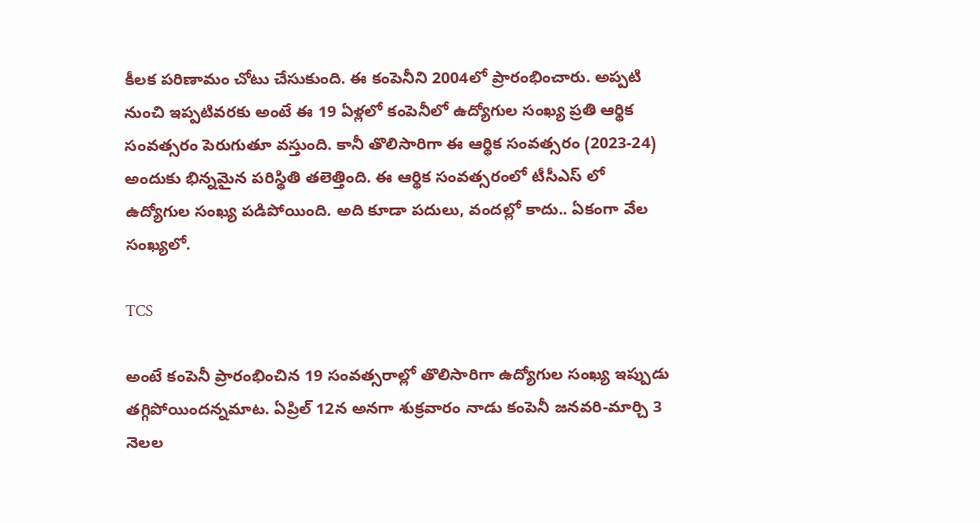కీలక పరిణామం చోటు చేసుకుంది. ఈ కంపెనీని 2004లో ప్రారంభించారు. అప్పటి నుంచి ఇప్పటివరకు అంటే ఈ 19 ఏళ్లలో కంపెనీలో ఉద్యోగుల సంఖ్య ప్రతి ఆర్థిక సంవత్సరం పెరుగుతూ వస్తుంది. కానీ తొలిసారిగా ఈ ఆర్థిక సంవత్సరం (2023-24) అందుకు భిన్నమైన పరిస్థితి తలెత్తింది. ఈ ఆర్థిక సంవత్సరంలో టీసీఎస్ లో ఉద్యోగుల సంఖ్య పడిపోయింది. అది కూడా పదులు, వందల్లో కాదు.. ఏకంగా వేల సంఖ్యలో.

TCS

అంటే కంపెనీ ప్రారంభించిన 19 సంవత్సరాల్లో తొలిసారిగా ఉద్యోగుల సంఖ్య ఇప్పుడు తగ్గిపోయిందన్నమాట. ఏప్రిల్ 12న అనగా శుక్రవారం నాడు కంపెనీ జనవరి-మార్చి 3 నెలల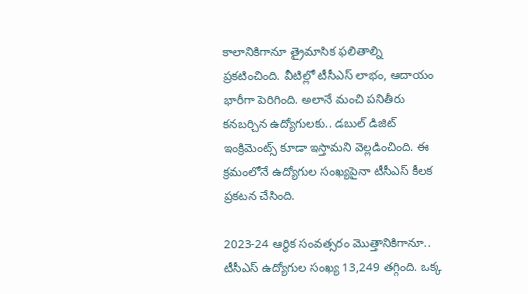కాలానికిగానూ త్రైమాసిక ఫలితాల్ని ప్రకటించింది. వీటిల్లో టీసీఎస్ లాభం, ఆదాయం భారీగా పెరిగింది. అలానే మంచి పనితీరు కనబర్చిన ఉద్యోగులకు.. డబుల్ డిజిట్ ఇంక్రిమెంట్స్ కూడా ఇస్తామని వెల్లడించింది. ఈ క్రమంలోనే ఉద్యోగుల సంఖ్యపైనా టీసీఎస్ కీలక ప్రకటన చేసింది.

2023-24 ఆర్థిక సంవత్సరం మొత్తానికిగానూ.. టీసీఎస్ ఉద్యోగుల సంఖ్య 13,249 తగ్గింది. ఒక్క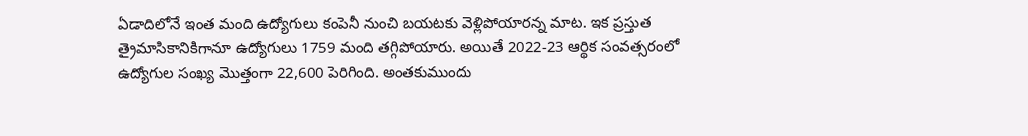ఏడాదిలోనే ఇంత మంది ఉద్యోగులు కంపెనీ నుంచి బయటకు వెళ్లిపోయారన్న మాట. ఇక ప్రస్తుత త్రైమాసికానికిగానూ ఉద్యోగులు 1759 మంది తగ్గిపోయారు. అయితే 2022-23 ఆర్థిక సంవత్సరంలో ఉద్యోగుల సంఖ్య మొత్తంగా 22,600 పెరిగింది. అంతకుముందు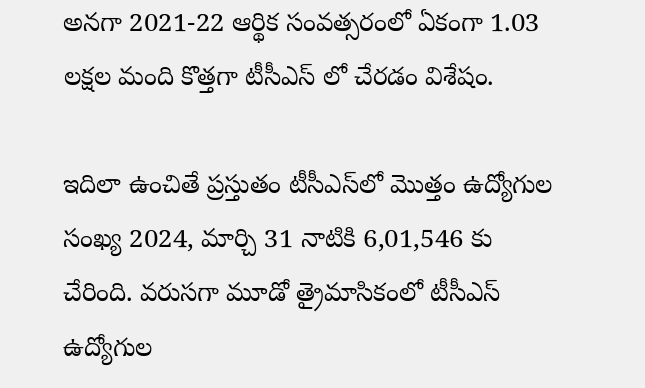అనగా 2021-22 ఆర్థిక సంవత్సరంలో ఏకంగా 1.03 లక్షల మంది కొత్తగా టీసీఎస్ లో చేరడం విశేషం.

ఇదిలా ఉంచితే ప్రస్తుతం టీసీఎస్‌లో మొత్తం ఉద్యోగుల సంఖ్య 2024, మార్చి 31 నాటికి 6,01,546 కు చేరింది. వరుసగా మూడో త్రైమాసికంలో టీసీఎస్ ఉద్యోగుల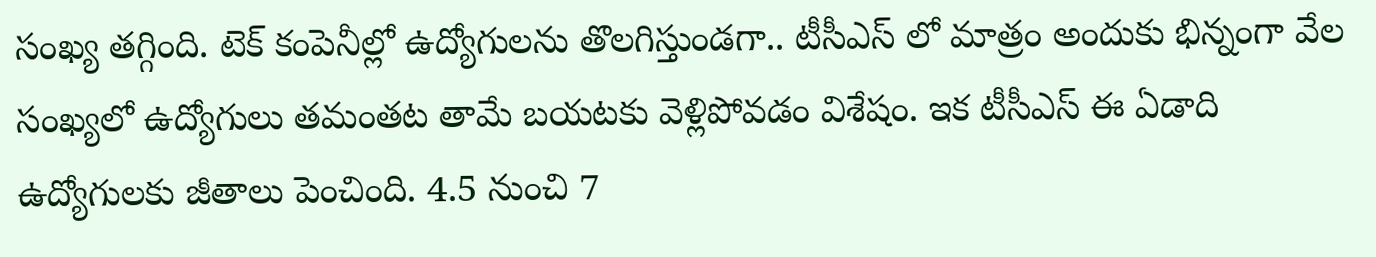సంఖ్య తగ్గింది. టెక్ కంపెనీల్లో ఉద్యోగులను తొలగిస్తుండగా.. టీసీఎస్ లో మాత్రం అందుకు భిన్నంగా వేల సంఖ్యలో ఉద్యోగులు తమంతట తామే బయటకు వెళ్లిపోవడం విశేషం. ఇక టీసీఎస్ ఈ ఏడాది ఉద్యోగులకు జీతాలు పెంచింది. 4.5 నుంచి 7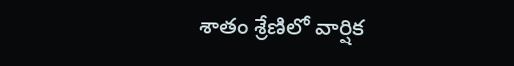శాతం శ్రేణిలో వార్షిక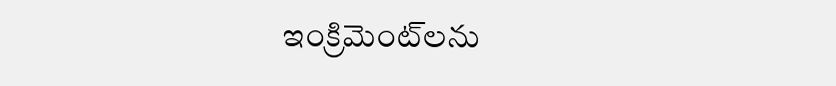ఇంక్రిమెంట్‌లను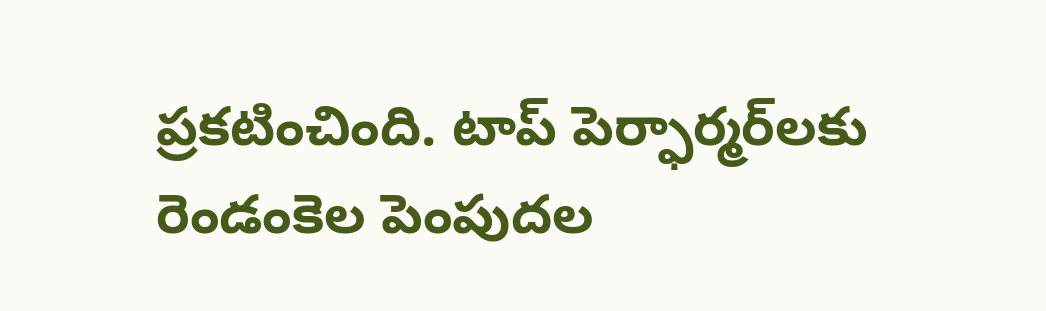ప్రకటించింది. టాప్ పెర్ఫార్మర్‌లకు రెండంకెల పెంపుదల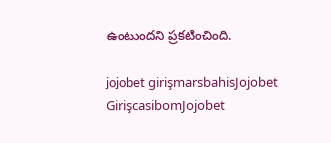ఉంటుందని ప్రకటించింది.

jojobet girişmarsbahisJojobet GirişcasibomJojobet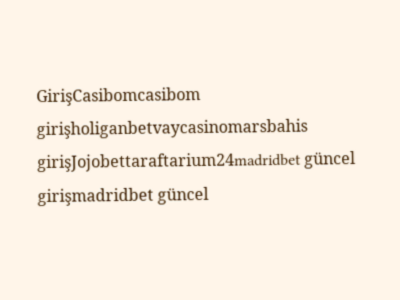GirişCasibomcasibom girişholiganbetvaycasinomarsbahis girişJojobettaraftarium24madridbet güncel girişmadridbet güncel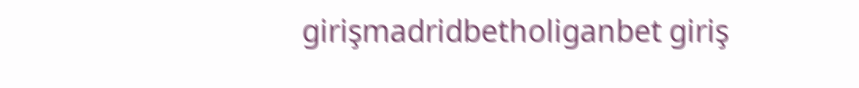girişmadridbetholiganbet giriş